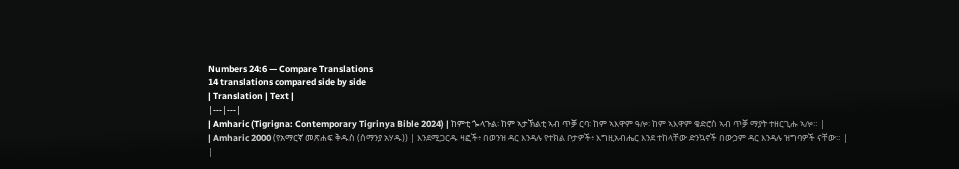Numbers 24:6 — Compare Translations
14 translations compared side by side
| Translation | Text |
|---|---|
| Amharic (Tigrigna: Contemporary Tigrinya Bible 2024) | ከምቲ ጐላጉል፡ ከም ኣታኽልቲ ኣብ ጥቓ ርባ፡ ከም ኣእዋም ዓሎ፡ ከም ኣእዋም ቄድሮስ ኣብ ጥቓ ማያት ተዘርጊሑ ኣሎ። |
| Amharic 2000 (የአማርኛ መጽሐፍ ቅዱስ (ሰማንያ አሃዱ)) | እንደሚጋርዱ ዛፎች፥ በወንዝ ዳር እንዳሉ የተክል ቦታዎች፥ እግዚአብሔር እንደ ተከላቸው ድንኳኖች በውኃም ዳር እንዳሉ ዝግባዎች ናቸው። |
|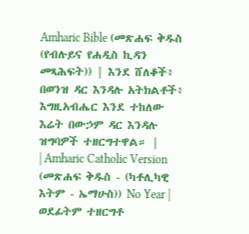Amharic Bible (መጽሐፍ ቅዱስ (የብሉይና የሐዲስ ኪዳን መጻሕፍት)) | እንደ ሸለቆች፥ በወንዝ ዳር እንዳሉ አትክልቶች፥ እግዚአብሔር እንደ ተከለው እሬት በውኃም ዳር እንዳሉ ዝግባዎች ተዘርግተዋል። |
| Amharic Catholic Version (መጽሐፍ ቅዱስ - (ካቶሊካዊ እትም - ኤማሁስ)) No Year | ወደፊትም ተዘርግቶ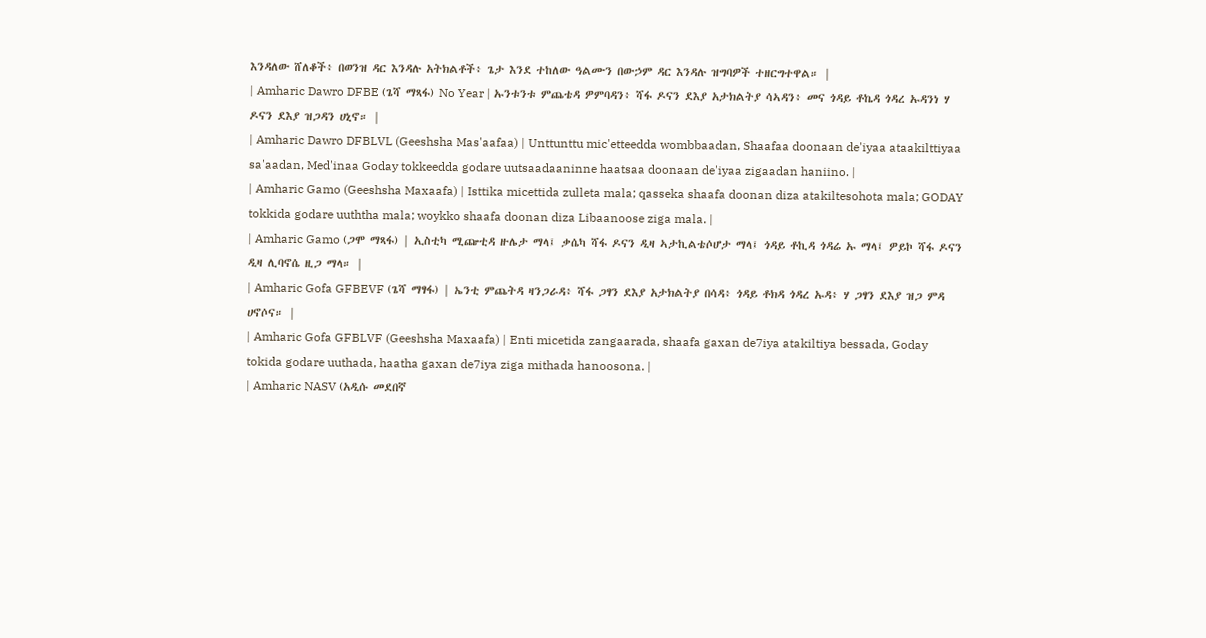እንዳለው ሸለቆች፥ በወንዝ ዳር እንዳሉ አትክልቶች፥ ጌታ እንደ ተከለው ዓልሙን በውኃም ዳር እንዳሉ ዝግባዎች ተዘርግተዋል። |
| Amharic Dawro DFBE (ጌሻ ማጻፋ) No Year | ኡንቱንቱ ምጨቴዳ ዎምባዳን፥ ሻፋ ዶናን ደእያ አታክልትያ ሳኣዳን፥ መና ጎዳይ ቶኬዳ ጎዳረ ኡዳንነ ሃ ዶናን ደእያ ዝጋዳን ሀኒኖ። |
| Amharic Dawro DFBLVL (Geeshsha Mas'aafaa) | Unttunttu mic'etteedda wombbaadan, Shaafaa doonaan de'iyaa ataakilttiyaa sa'aadan, Med'inaa Goday tokkeedda godare uutsaadaaninne haatsaa doonaan de'iyaa zigaadan haniino. |
| Amharic Gamo (Geeshsha Maxaafa) | Isttika micettida zulleta mala; qasseka shaafa doonan diza atakiltesohota mala; GODAY tokkida godare uuththa mala; woykko shaafa doonan diza Libaanoose ziga mala. |
| Amharic Gamo (ጋሞ ማጻፋ) | ኢስቲካ ሚጬቲዳ ዙሌታ ማላ፤ ቃሴካ ሻፋ ዶናን ዲዛ ኣታኪልቴሶሆታ ማላ፤ ጎዳይ ቶኪዳ ጎዳሬ ኡ ማላ፤ ዎይኮ ሻፋ ዶናን ዲዛ ሊባኖሴ ዚጋ ማላ። |
| Amharic Gofa GFBEVF (ጌሻ ማፃፋ) | ኤንቲ ምጨትዳ ዛንጋራዳ፥ ሻፋ ጋፃን ደእያ አታክልትያ በሳዳ፥ ጎዳይ ቶክዳ ጎዳረ ኡዳ፥ ሃ ጋፃን ደእያ ዝጋ ምዳ ሀኖሶና። |
| Amharic Gofa GFBLVF (Geeshsha Maxaafa) | Enti micetida zangaarada, shaafa gaxan de7iya atakiltiya bessada, Goday tokida godare uuthada, haatha gaxan de7iya ziga mithada hanoosona. |
| Amharic NASV (አዲሱ መደበኛ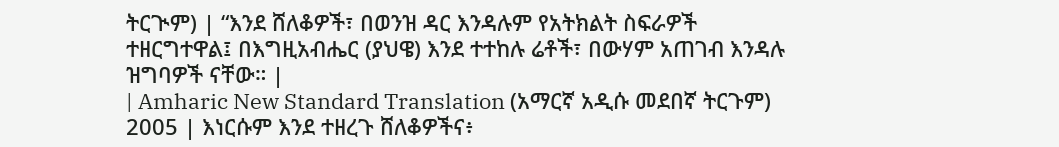ትርጒም) | “እንደ ሸለቆዎች፣ በወንዝ ዳር እንዳሉም የአትክልት ስፍራዎች ተዘርግተዋል፤ በእግዚአብሔር (ያህዌ) እንደ ተተከሉ ሬቶች፣ በውሃም አጠገብ እንዳሉ ዝግባዎች ናቸው። |
| Amharic New Standard Translation (አማርኛ አዲሱ መደበኛ ትርጉም) 2005 | እነርሱም እንደ ተዘረጉ ሸለቆዎችና፥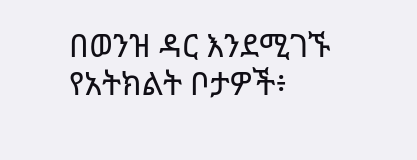በወንዝ ዳር እንደሚገኙ የአትክልት ቦታዎች፥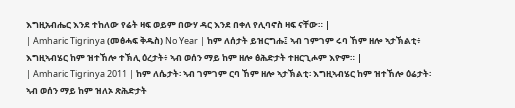እግዚአብሔር እንደ ተከለው የሬት ዛፍ ወይም በውሃ ዳር እንደ በቀለ የሊባኖስ ዛፍ ናቸው። |
| Amharic Tigrinya (መፅሓፍ ቅዱስ) No Year | ከም ለሰታት ይዝርግሑ፤ ኣብ ገምገም ሩባ ኸም ዘሎ ኣታኽልቲ፥ እግዚኣብሄር ከም ዝተኸሎ ተኽሊ ዕረታት፥ ኣብ ወሰን ማይ ከም ዘሎ ፅሕድታት ተዘርጊሖም እዮም። |
| Amharic Tigrinya 2011 | ከም ለሴታት፡ ኣብ ገምገም ርባ ኸም ዘሎ ኣታኽልቲ፡ እግዚኣብሄር ከም ዝተኸሎ ዕሬታት፡ ኣብ ወሰን ማይ ከም ዝለኦ ጽሕድታት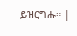ይዝርግሑ። |